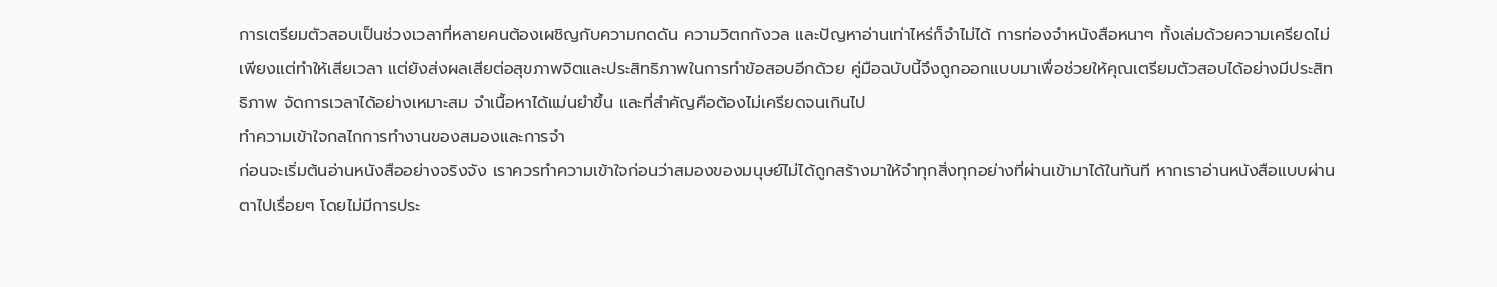การเตรียมตัวสอบเป็นช่วงเวลาที่หลายคนต้องเผชิญกับความกดดัน ความวิตกกังวล และปัญหาอ่านเท่าไหร่ก็จำไม่ได้ การท่องจำหนังสือหนาๆ ทั้งเล่มด้วยความเครียดไม่เพียงแต่ทำให้เสียเวลา แต่ยังส่งผลเสียต่อสุขภาพจิตและประสิทธิภาพในการทำข้อสอบอีกด้วย คู่มือฉบับนี้จึงถูกออกแบบมาเพื่อช่วยให้คุณเตรียมตัวสอบได้อย่างมีประสิทธิภาพ จัดการเวลาได้อย่างเหมาะสม จำเนื้อหาได้แม่นยำขึ้น และที่สำคัญคือต้องไม่เครียดจนเกินไป
ทำความเข้าใจกลไกการทำงานของสมองและการจำ
ก่อนจะเริ่มต้นอ่านหนังสืออย่างจริงจัง เราควรทำความเข้าใจก่อนว่าสมองของมนุษย์ไม่ได้ถูกสร้างมาให้จำทุกสิ่งทุกอย่างที่ผ่านเข้ามาได้ในทันที หากเราอ่านหนังสือแบบผ่านตาไปเรื่อยๆ โดยไม่มีการประ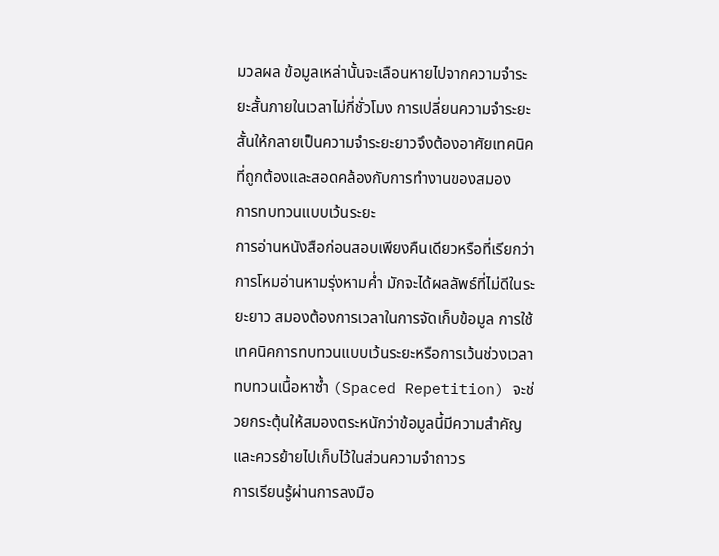มวลผล ข้อมูลเหล่านั้นจะเลือนหายไปจากความจำระยะสั้นภายในเวลาไม่กี่ชั่วโมง การเปลี่ยนความจำระยะสั้นให้กลายเป็นความจำระยะยาวจึงต้องอาศัยเทคนิคที่ถูกต้องและสอดคล้องกับการทำงานของสมอง
การทบทวนแบบเว้นระยะ
การอ่านหนังสือก่อนสอบเพียงคืนเดียวหรือที่เรียกว่าการโหมอ่านหามรุ่งหามค่ำ มักจะได้ผลลัพธ์ที่ไม่ดีในระยะยาว สมองต้องการเวลาในการจัดเก็บข้อมูล การใช้เทคนิคการทบทวนแบบเว้นระยะหรือการเว้นช่วงเวลาทบทวนเนื้อหาซ้ำ (Spaced Repetition) จะช่วยกระตุ้นให้สมองตระหนักว่าข้อมูลนี้มีความสำคัญและควรย้ายไปเก็บไว้ในส่วนความจำถาวร
การเรียนรู้ผ่านการลงมือ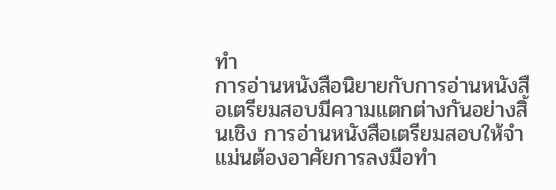ทำ
การอ่านหนังสือนิยายกับการอ่านหนังสือเตรียมสอบมีความแตกต่างกันอย่างสิ้นเชิง การอ่านหนังสือเตรียมสอบให้จำแม่นต้องอาศัยการลงมือทำ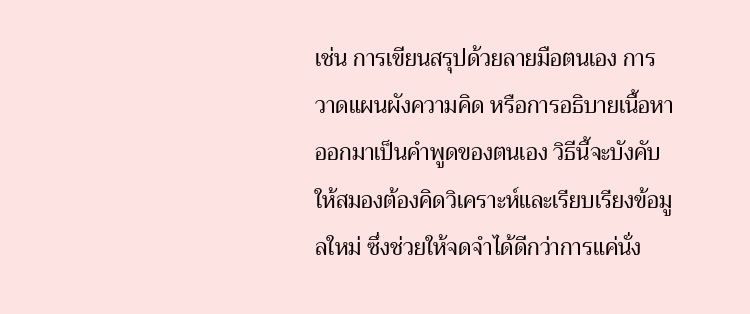เช่น การเขียนสรุปด้วยลายมือตนเอง การวาดแผนผังความคิด หรือการอธิบายเนื้อหาออกมาเป็นคำพูดของตนเอง วิธีนี้จะบังคับให้สมองต้องคิดวิเคราะห์และเรียบเรียงข้อมูลใหม่ ซึ่งช่วยให้จดจำได้ดีกว่าการแค่นั่ง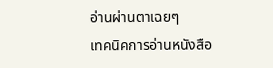อ่านผ่านตาเฉยๆ
เทคนิคการอ่านหนังสือ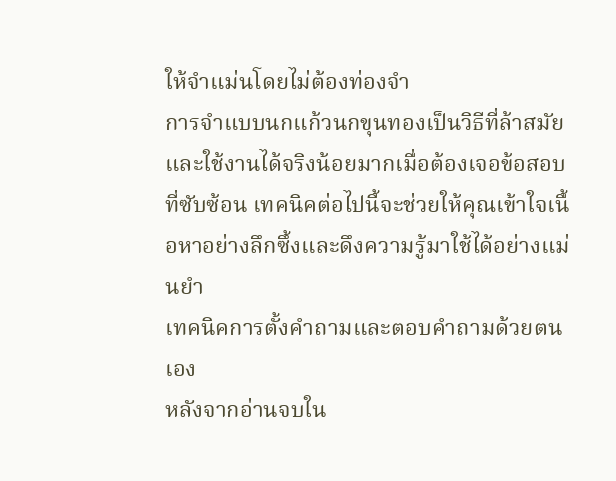ให้จำแม่นโดยไม่ต้องท่องจำ
การจำแบบนกแก้วนกขุนทองเป็นวิธีที่ล้าสมัยและใช้งานได้จริงน้อยมากเมื่อต้องเจอข้อสอบที่ซับซ้อน เทคนิคต่อไปนี้จะช่วยให้คุณเข้าใจเนื้อหาอย่างลึกซึ้งและดึงความรู้มาใช้ได้อย่างแม่นยำ
เทคนิคการตั้งคำถามและตอบคำถามด้วยตนเอง
หลังจากอ่านจบใน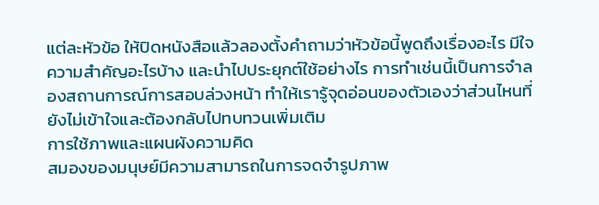แต่ละหัวข้อ ให้ปิดหนังสือแล้วลองตั้งคำถามว่าหัวข้อนี้พูดถึงเรื่องอะไร มีใจความสำคัญอะไรบ้าง และนำไปประยุกต์ใช้อย่างไร การทำเช่นนี้เป็นการจำลองสถานการณ์การสอบล่วงหน้า ทำให้เรารู้จุดอ่อนของตัวเองว่าส่วนไหนที่ยังไม่เข้าใจและต้องกลับไปทบทวนเพิ่มเติม
การใช้ภาพและแผนผังความคิด
สมองของมนุษย์มีความสามารถในการจดจำรูปภาพ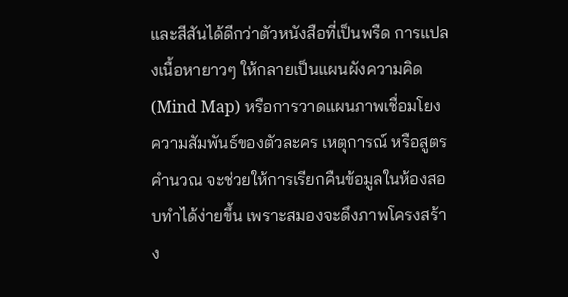และสีสันได้ดีกว่าตัวหนังสือที่เป็นพรืด การแปลงเนื้อหายาวๆ ให้กลายเป็นแผนผังความคิด (Mind Map) หรือการวาดแผนภาพเชื่อมโยงความสัมพันธ์ของตัวละคร เหตุการณ์ หรือสูตรคำนวณ จะช่วยให้การเรียกคืนข้อมูลในห้องสอบทำได้ง่ายขึ้น เพราะสมองจะดึงภาพโครงสร้าง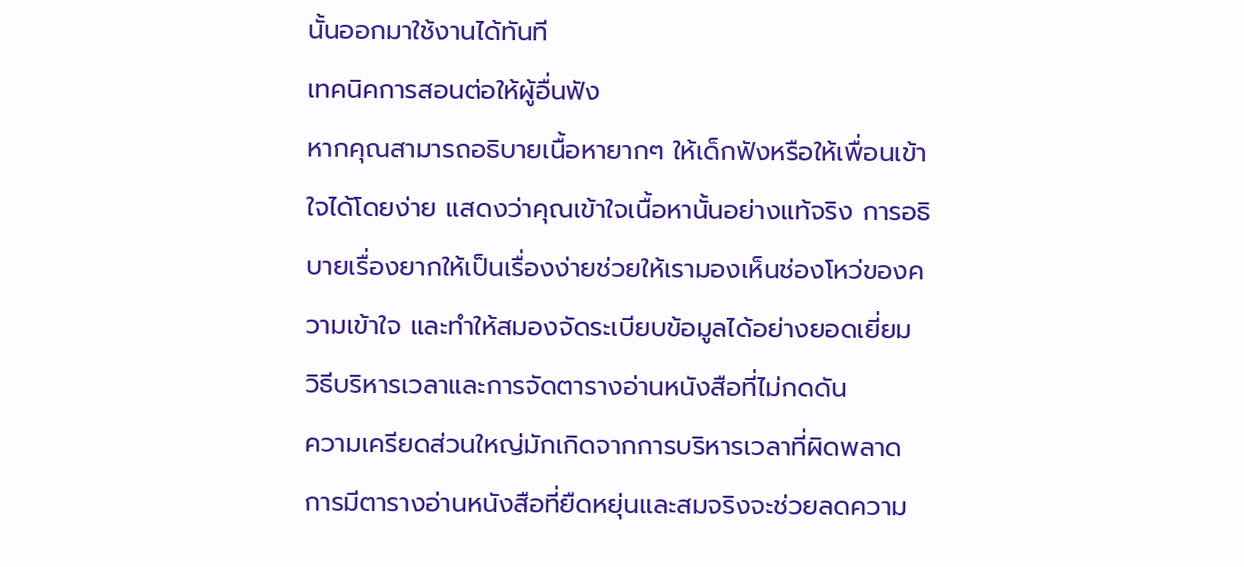นั้นออกมาใช้งานได้ทันที
เทคนิคการสอนต่อให้ผู้อื่นฟัง
หากคุณสามารถอธิบายเนื้อหายากๆ ให้เด็กฟังหรือให้เพื่อนเข้าใจได้โดยง่าย แสดงว่าคุณเข้าใจเนื้อหานั้นอย่างแท้จริง การอธิบายเรื่องยากให้เป็นเรื่องง่ายช่วยให้เรามองเห็นช่องโหว่ของความเข้าใจ และทำให้สมองจัดระเบียบข้อมูลได้อย่างยอดเยี่ยม
วิธีบริหารเวลาและการจัดตารางอ่านหนังสือที่ไม่กดดัน
ความเครียดส่วนใหญ่มักเกิดจากการบริหารเวลาที่ผิดพลาด การมีตารางอ่านหนังสือที่ยืดหยุ่นและสมจริงจะช่วยลดความ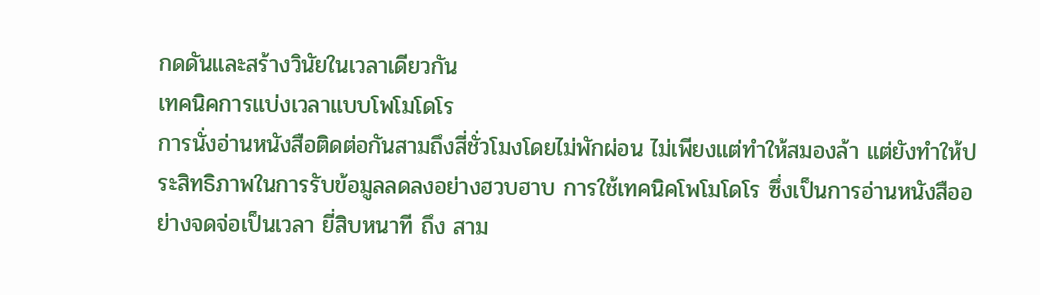กดดันและสร้างวินัยในเวลาเดียวกัน
เทคนิคการแบ่งเวลาแบบโพโมโดโร
การนั่งอ่านหนังสือติดต่อกันสามถึงสี่ชั่วโมงโดยไม่พักผ่อน ไม่เพียงแต่ทำให้สมองล้า แต่ยังทำให้ประสิทธิภาพในการรับข้อมูลลดลงอย่างฮวบฮาบ การใช้เทคนิคโพโมโดโร ซึ่งเป็นการอ่านหนังสืออย่างจดจ่อเป็นเวลา ยี่สิบหนาที ถึง สาม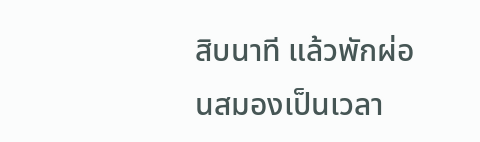สิบนาที แล้วพักผ่อนสมองเป็นเวลา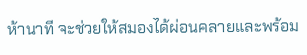ห้านาที จะช่วยให้สมองได้ผ่อนคลายและพร้อม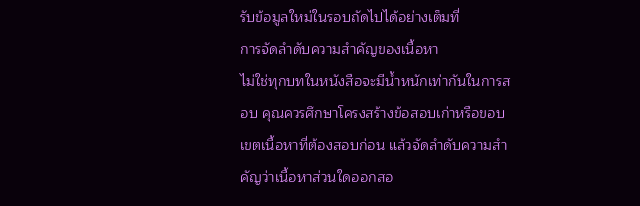รับข้อมูลใหม่ในรอบถัดไปได้อย่างเต็มที่
การจัดลำดับความสำคัญของเนื้อหา
ไม่ใช่ทุกบทในหนังสือจะมีน้ำหนักเท่ากันในการสอบ คุณควรศึกษาโครงสร้างข้อสอบเก่าหรือขอบเขตเนื้อหาที่ต้องสอบก่อน แล้วจัดลำดับความสำคัญว่าเนื้อหาส่วนใดออกสอ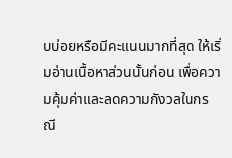บบ่อยหรือมีคะแนนมากที่สุด ให้เริ่มอ่านเนื้อหาส่วนนั้นก่อน เพื่อความคุ้มค่าและลดความกังวลในกรณี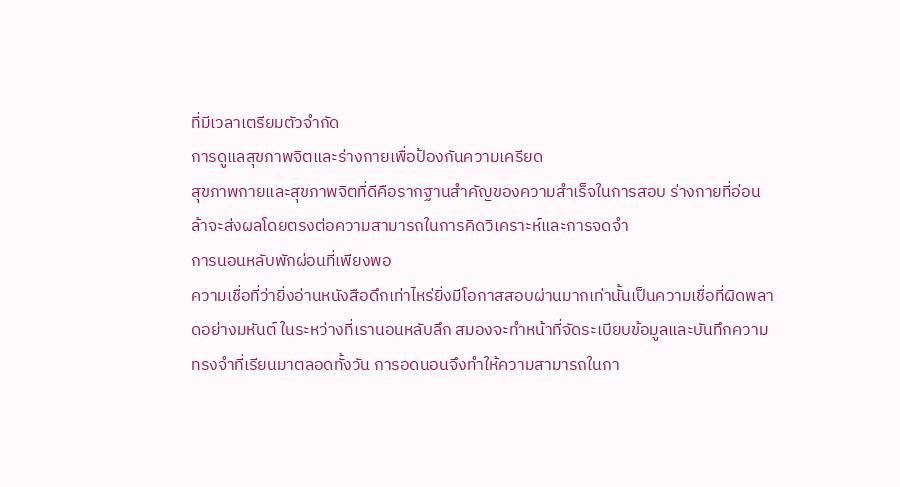ที่มีเวลาเตรียมตัวจำกัด
การดูแลสุขภาพจิตและร่างกายเพื่อป้องกันความเครียด
สุขภาพกายและสุขภาพจิตที่ดีคือรากฐานสำคัญของความสำเร็จในการสอบ ร่างกายที่อ่อนล้าจะส่งผลโดยตรงต่อความสามารถในการคิดวิเคราะห์และการจดจำ
การนอนหลับพักผ่อนที่เพียงพอ
ความเชื่อที่ว่ายิ่งอ่านหนังสือดึกเท่าไหร่ยิ่งมีโอกาสสอบผ่านมากเท่านั้นเป็นความเชื่อที่ผิดพลาดอย่างมหันต์ ในระหว่างที่เรานอนหลับลึก สมองจะทำหน้าที่จัดระเบียบข้อมูลและบันทึกความทรงจำที่เรียนมาตลอดทั้งวัน การอดนอนจึงทำให้ความสามารถในกา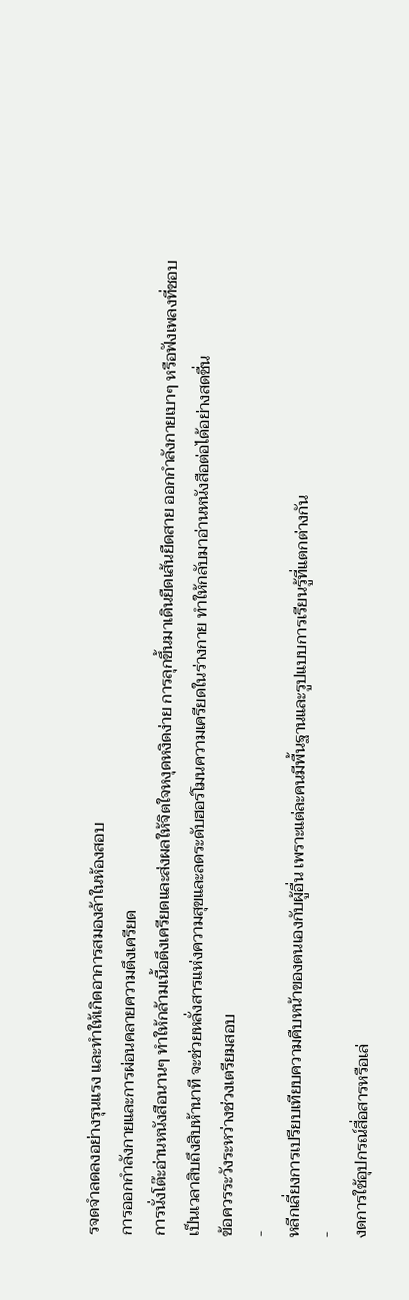รจดจำลดลงอย่างรุนแรง และทำให้เกิดอาการสมองล้าในห้องสอบ
การออกกำลังกายและการผ่อนคลายความตึงเครียด
การนั่งโต๊ะอ่านหนังสือนานๆ ทำให้กล้ามเนื้อตึงเครียดและส่งผลให้จิตใจหงุดหงิดง่าย การลุกขึ้นมาเดินยืดเส้นยืดสาย ออกกำลังกายเบาๆ หรือฟังเพลงที่ชอบ เป็นเวลาสิบถึงสิบห้านาที จะช่วยหลั่งสารแห่งความสุขและลดระดับฮอร์โมนความเครียดในร่างกาย ทำให้กลับมาอ่านหนังสือต่อได้อย่างสดชื่น
ข้อควรระวังระหว่างช่วงเตรียมสอบ
-
หลีกเลี่ยงการเปรียบเทียบความคืบหน้าของตนเองกับผู้อื่น เพราะแต่ละคนมีพื้นฐานและรูปแบบการเรียนรู้ที่แตกต่างกัน
-
งดการใช้อุปกรณ์สื่อสารหรือเล่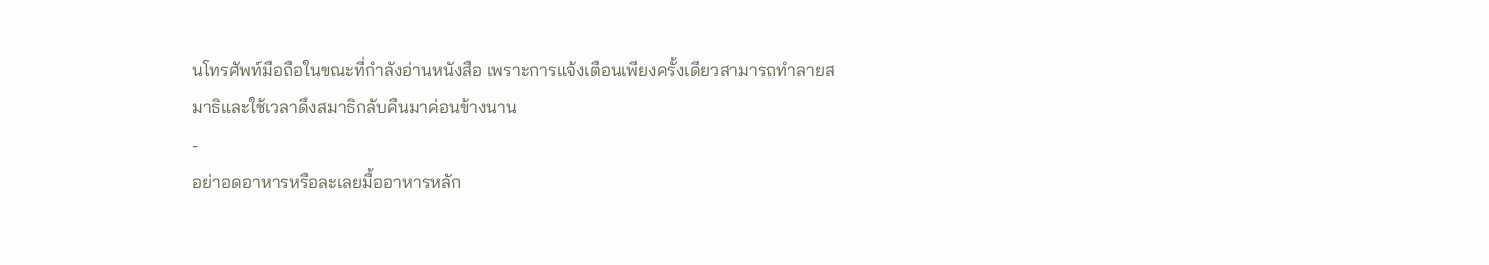นโทรศัพท์มือถือในขณะที่กำลังอ่านหนังสือ เพราะการแจ้งเตือนเพียงครั้งเดียวสามารถทำลายสมาธิและใช้เวลาดึงสมาธิกลับคืนมาค่อนข้างนาน
-
อย่าอดอาหารหรือละเลยมื้ออาหารหลัก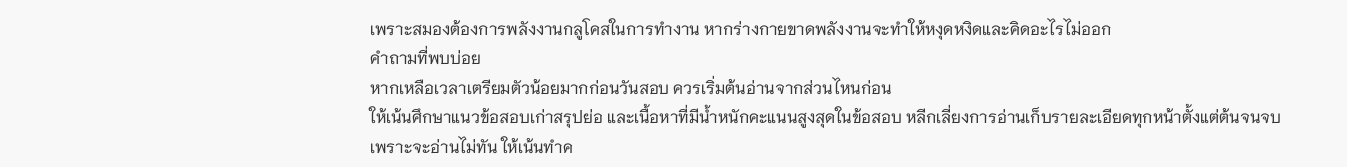เพราะสมองต้องการพลังงานกลูโคสในการทำงาน หากร่างกายขาดพลังงานจะทำให้หงุดหงิดและคิดอะไรไม่ออก
คำถามที่พบบ่อย
หากเหลือเวลาเตรียมตัวน้อยมากก่อนวันสอบ ควรเริ่มต้นอ่านจากส่วนไหนก่อน
ให้เน้นศึกษาแนวข้อสอบเก่าสรุปย่อ และเนื้อหาที่มีน้ำหนักคะแนนสูงสุดในข้อสอบ หลีกเลี่ยงการอ่านเก็บรายละเอียดทุกหน้าตั้งแต่ต้นจนจบเพราะจะอ่านไม่ทัน ให้เน้นทำค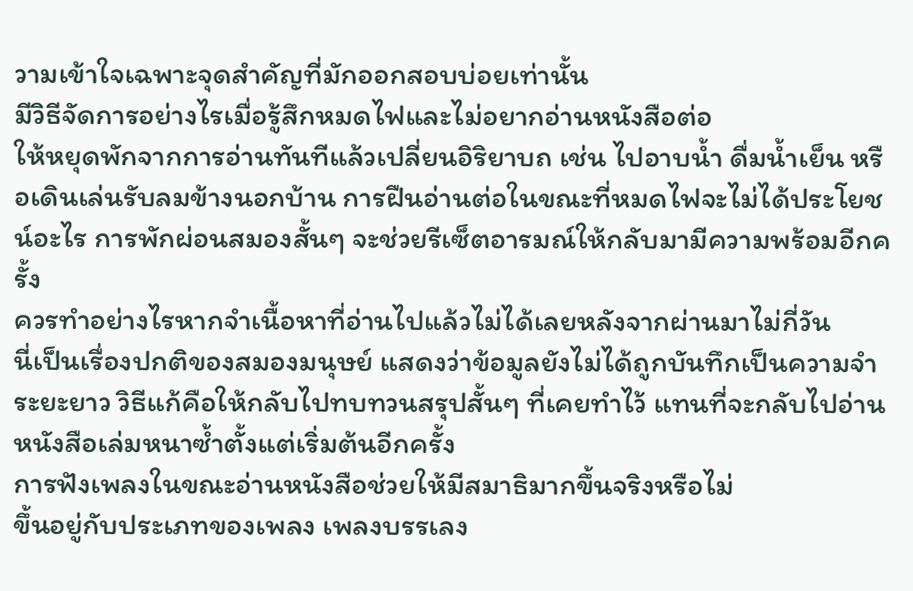วามเข้าใจเฉพาะจุดสำคัญที่มักออกสอบบ่อยเท่านั้น
มีวิธีจัดการอย่างไรเมื่อรู้สึกหมดไฟและไม่อยากอ่านหนังสือต่อ
ให้หยุดพักจากการอ่านทันทีแล้วเปลี่ยนอิริยาบถ เช่น ไปอาบน้ำ ดื่มน้ำเย็น หรือเดินเล่นรับลมข้างนอกบ้าน การฝืนอ่านต่อในขณะที่หมดไฟจะไม่ได้ประโยชน์อะไร การพักผ่อนสมองสั้นๆ จะช่วยรีเซ็ตอารมณ์ให้กลับมามีความพร้อมอีกครั้ง
ควรทำอย่างไรหากจำเนื้อหาที่อ่านไปแล้วไม่ได้เลยหลังจากผ่านมาไม่กี่วัน
นี่เป็นเรื่องปกติของสมองมนุษย์ แสดงว่าข้อมูลยังไม่ได้ถูกบันทึกเป็นความจำระยะยาว วิธีแก้คือให้กลับไปทบทวนสรุปสั้นๆ ที่เคยทำไว้ แทนที่จะกลับไปอ่านหนังสือเล่มหนาซ้ำตั้งแต่เริ่มต้นอีกครั้ง
การฟังเพลงในขณะอ่านหนังสือช่วยให้มีสมาธิมากขึ้นจริงหรือไม่
ขึ้นอยู่กับประเภทของเพลง เพลงบรรเลง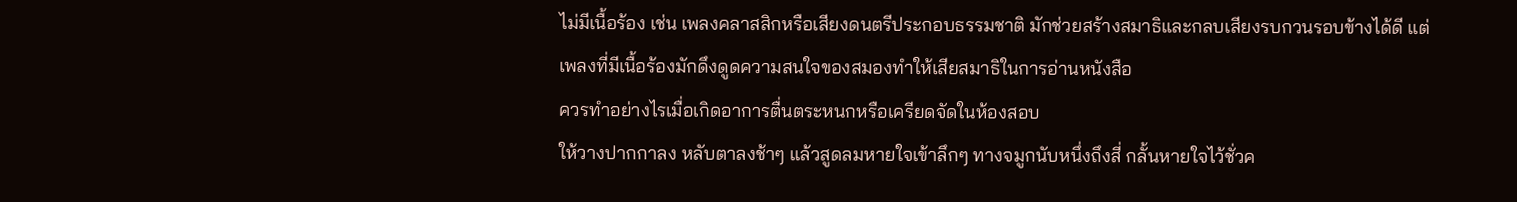ไม่มีเนื้อร้อง เช่น เพลงคลาสสิกหรือเสียงดนตรีประกอบธรรมชาติ มักช่วยสร้างสมาธิและกลบเสียงรบกวนรอบข้างได้ดี แต่เพลงที่มีเนื้อร้องมักดึงดูดความสนใจของสมองทำให้เสียสมาธิในการอ่านหนังสือ
ควรทำอย่างไรเมื่อเกิดอาการตื่นตระหนกหรือเครียดจัดในห้องสอบ
ให้วางปากกาลง หลับตาลงช้าๆ แล้วสูดลมหายใจเข้าลึกๆ ทางจมูกนับหนึ่งถึงสี่ กลั้นหายใจไว้ชั่วค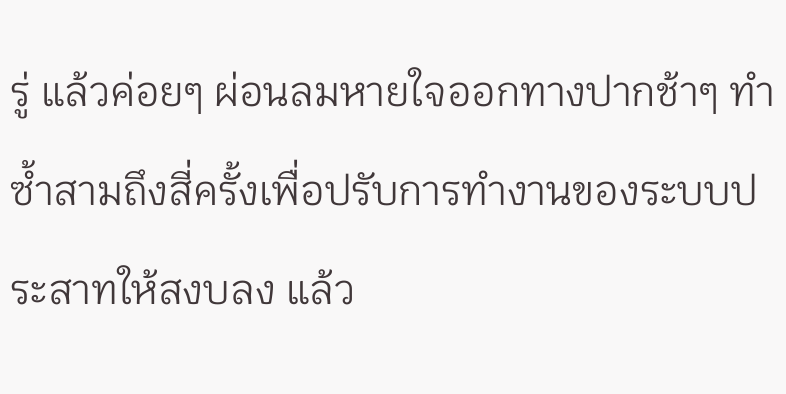รู่ แล้วค่อยๆ ผ่อนลมหายใจออกทางปากช้าๆ ทำซ้ำสามถึงสี่ครั้งเพื่อปรับการทำงานของระบบประสาทให้สงบลง แล้ว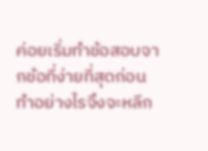ค่อยเริ่มทำข้อสอบจากข้อที่ง่ายที่สุดก่อน
ทำอย่างไรจึงจะหลีก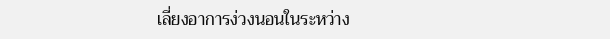เลี่ยงอาการง่วงนอนในระหว่าง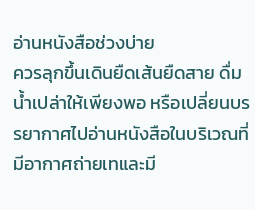อ่านหนังสือช่วงบ่าย
ควรลุกขึ้นเดินยืดเส้นยืดสาย ดื่มน้ำเปล่าให้เพียงพอ หรือเปลี่ยนบรรยากาศไปอ่านหนังสือในบริเวณที่มีอากาศถ่ายเทและมี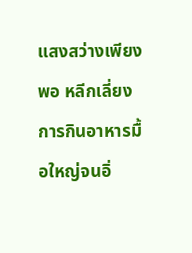แสงสว่างเพียงพอ หลีกเลี่ยงการกินอาหารมื้อใหญ่จนอิ่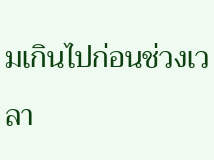มเกินไปก่อนช่วงเวลา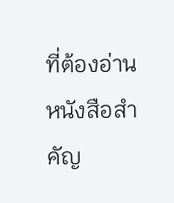ที่ต้องอ่านหนังสือสำคัญ